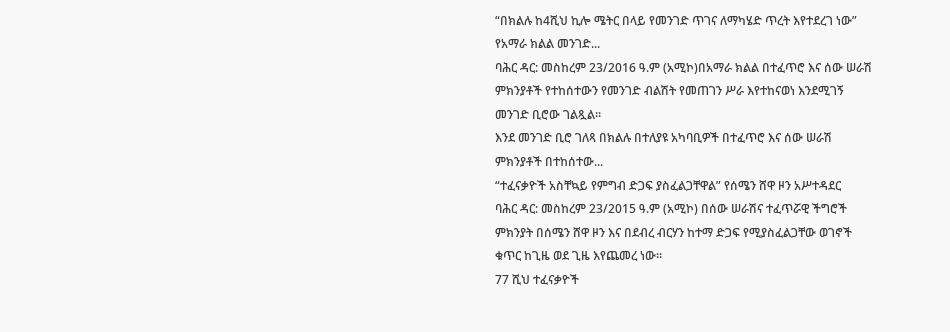“በክልሉ ከ4ሺህ ኪሎ ሜትር በላይ የመንገድ ጥገና ለማካሄድ ጥረት እየተደረገ ነው” የአማራ ክልል መንገድ...
ባሕር ዳር: መስከረም 23/2016 ዓ.ም (አሚኮ)በአማራ ክልል በተፈጥሮ እና ሰው ሠራሽ ምክንያቶች የተከሰተውን የመንገድ ብልሽት የመጠገን ሥራ እየተከናወነ እንደሚገኝ መንገድ ቢሮው ገልጿል፡፡
እንደ መንገድ ቢሮ ገለጻ በክልሉ በተለያዩ አካባቢዎች በተፈጥሮ እና ሰው ሠራሽ ምክንያቶች በተከሰተው...
“ተፈናቃዮች አስቸኳይ የምግብ ድጋፍ ያስፈልጋቸዋል” የሰሜን ሸዋ ዞን አሥተዳደር
ባሕር ዳር: መስከረም 23/2015 ዓ.ም (አሚኮ) በሰው ሠራሽና ተፈጥሯዊ ችግሮች ምክንያት በሰሜን ሸዋ ዞን እና በደብረ ብርሃን ከተማ ድጋፍ የሚያስፈልጋቸው ወገኖች ቁጥር ከጊዜ ወደ ጊዜ እየጨመረ ነው።
77 ሺህ ተፈናቃዮች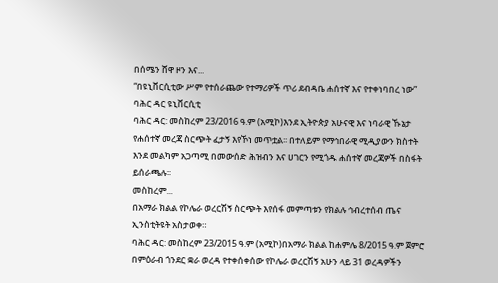በሰሜን ሸዋ ዞን እና...
“በዩኒቨርሲቲው ሥም የተሰራጨው የተማሪዎች ጥሪ ደብዳቤ ሐሰተኛ እና የተቀነባበረ ነው” ባሕር ዳር ዩኒቨርሲቲ
ባሕር ዳር: መስከረም 23/2016 ዓ.ም (አሚኮ)እንደ ኢትዮጵያ አሁናዊ እና ነባራዊ ኹኔታ የሐሰተኛ መረጃ ስርጭት ፈታኝ እየኾነ መጥቷል፡፡ በተለይም የማኅበራዊ ሚዲያውን ክስተት እንደ መልካም አጋጣሚ በመውሰድ ሕዝብን እና ሀገርን የሚጎዱ ሐሰተኛ መረጃዎች በስፋት ይሰራጫሉ፡፡
መስከረም...
በአማራ ክልል የኮሌራ ወረርሽኝ ስርጭት እየሰፋ መምጣቱን የክልሉ ኅብረተሰብ ጤና ኢንስቲትዩት አስታወቀ።
ባሕር ዳር: መስከረም 23/2015 ዓ.ም (አሚኮ)በአማራ ክልል ከሐምሌ 8/2015 ዓ.ም ጀምሮ በምዕራብ ጎንደር ቋራ ወረዳ የተቀሰቀሰው የኮሌራ ወረርሽኝ አሁን ላይ 31 ወረዳዎችን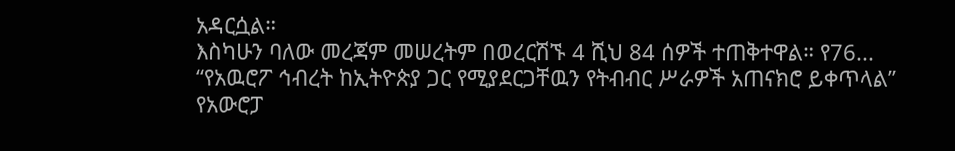አዳርሷል።
እስካሁን ባለው መረጃም መሠረትም በወረርሽኙ 4 ሺህ 84 ሰዎች ተጠቅተዋል። የ76...
“የአዉሮፖ ኅብረት ከኢትዮጵያ ጋር የሚያደርጋቸዉን የትብብር ሥራዎች አጠናክሮ ይቀጥላል” የአውሮፓ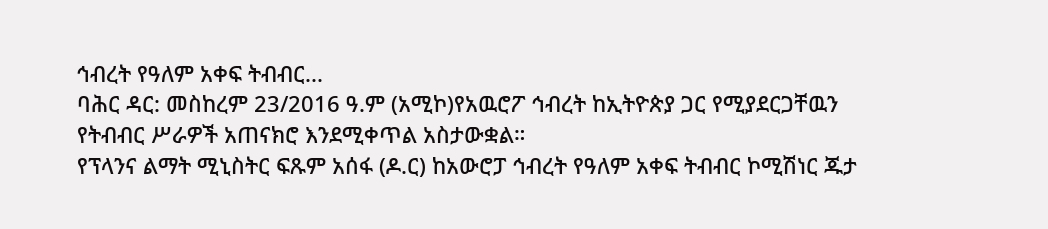ኅብረት የዓለም አቀፍ ትብብር...
ባሕር ዳር: መስከረም 23/2016 ዓ.ም (አሚኮ)የአዉሮፖ ኅብረት ከኢትዮጵያ ጋር የሚያደርጋቸዉን የትብብር ሥራዎች አጠናክሮ እንደሚቀጥል አስታውቋል።
የፕላንና ልማት ሚኒስትር ፍጹም አሰፋ (ዶ.ር) ከአውሮፓ ኅብረት የዓለም አቀፍ ትብብር ኮሚሽነር ጁታ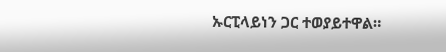ኡርፒላይነን ጋር ተወያይተዋል።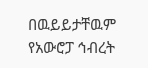በዉይይታቸዉም የአውሮፓ ኅብረት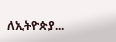ለኢትዮጵያ...